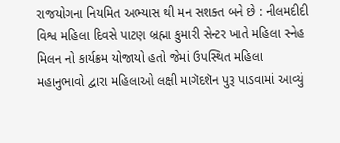રાજયોગના નિયમિત અભ્યાસ થી મન સશક્ત બને છે : નીલમદીદી
વિશ્વ મહિલા દિવસે પાટણ બ્રહ્મા કુમારી સેન્ટર ખાતે મહિલા સ્નેહ મિલન નો કાર્યક્રમ યોજાયો હતો જેમાં ઉપસ્થિત મહિલા મહાનુભાવો દ્વારા મહિલાઓ લક્ષી માગૅદશૅન પુરૂ પાડવામાં આવ્યું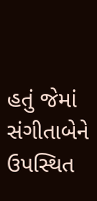હતું જેમાં સંગીતાબેને ઉપસ્થિત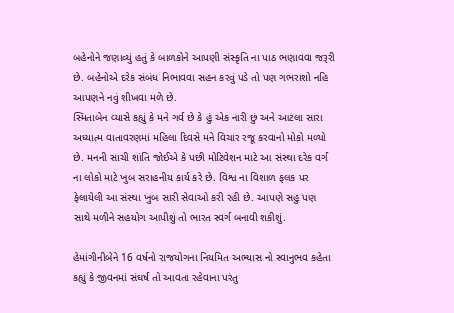બહેનોને જણાવ્યું હતું કે બાળકોને આપણી સંસ્કૃતિ ના પાઠ ભણાવવા જરૂરી છે. બહેનોએ દરેક સંબંધ નિભાવવા સહન કરવું પડે તો પણ ગભરાશો નહિ આપણને નવું શીખવા મળે છે.
સ્મિતાબેન વ્યાસે કહ્યું કે મને ગર્વ છે કે હું એક નારી છું અને આટલા સારા અધ્યાત્મ વાતાવરણમાં મહિલા દિવસે મને વિચાર રજૂ કરવાનો મોકો મળ્યો છે. મનની સાચી શાંતિ જોઈએ કે પછી મોટિવેશન માટે આ સંસ્થા દરેક વર્ગ ના લોકો માટે ખુબ સરાહનીય કાર્ય કરે છે. વિશ્વ ના વિશાળ ફલક પર ફેલાયેલી આ સંસ્થા ખુબ સારી સેવાઓ કરી રહી છે. આપણે સહુ પણ સાથે મળીને સહયોગ આપીશું તો ભારત સ્વર્ગ બનાવી શકીશું.

હેમાંગીનીબેને 16 વર્ષનો રાજયોગના નિયમિત અભ્યાસ નો સ્વાનુભવ કહેતા કહ્યું કે જીવનમાં સંઘર્ષ તો આવતા રહેવાના પરંતુ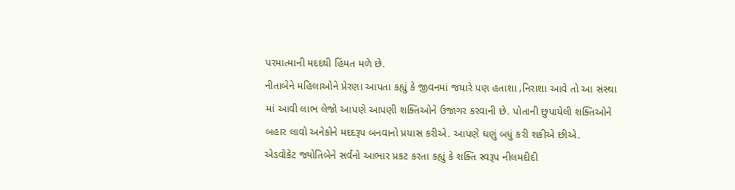પરમાત્માની મદદથી હિંમત મળે છે.
નીતાબેને મહિલાઓને પ્રેરણા આપતા કહ્યું કે જીવનમાં જયારે પણ હતાશા ,નિરાશા આવે તો આ સંસ્થા માં આવી લાભ લેજો આપણે આપણી શક્તિઓને ઉજાગર કરવાની છે. પોતાની છુપાયેલી શક્તિઓને બહાર લાવો અનેકોને મદદરૂપ બનવાનો પ્રયાસ કરીએ. આપણે ઘણું બધું કરી શકીએ છીએ.
એડવોકેટ જ્યોતિબેને સર્વનો આભાર પ્રકટ કરતા કહ્યું કે શક્તિ સ્વરૂપ નીલમદીદી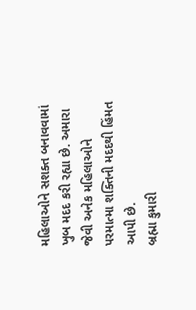મહિલાઓને સશક્ત બનાવવામાં ખુબ મદદ કરી રહ્યા છે. અમારા જેવી અનેક મહિલાઓને પરમાત્મા શક્તિની મદદથી હિંમત આપી છે.
બ્રહ્મા કુમારી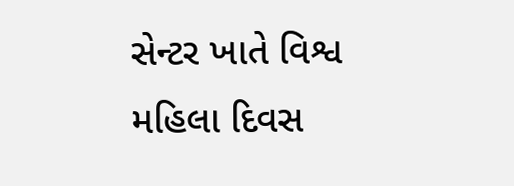સેન્ટર ખાતે વિશ્વ મહિલા દિવસ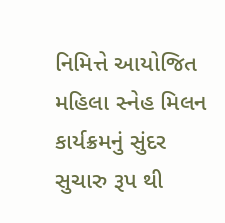નિમિત્તે આયોજિત મહિલા સ્નેહ મિલન કાર્યક્રમનું સુંદર સુચારુ રૂપ થી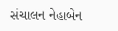સંચાલન નેહાબેન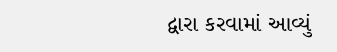દ્વારા કરવામાં આવ્યું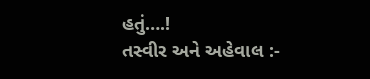હતું….!
તસ્વીર અને અહેવાલ :-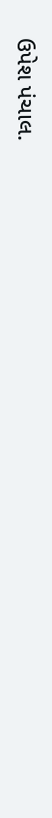ઉપેશ પંચાલ.